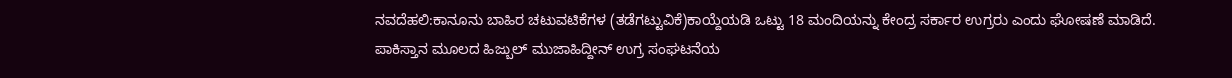ನವದೆಹಲಿ:ಕಾನೂನು ಬಾಹಿರ ಚಟುವಟಿಕೆಗಳ (ತಡೆಗಟ್ಟುವಿಕೆ)ಕಾಯ್ದೆಯಡಿ ಒಟ್ಟು 18 ಮಂದಿಯನ್ನು ಕೇಂದ್ರ ಸರ್ಕಾರ ಉಗ್ರರು ಎಂದು ಘೋಷಣೆ ಮಾಡಿದೆ.
ಪಾಕಿಸ್ತಾನ ಮೂಲದ ಹಿಜ್ಬುಲ್ ಮುಜಾಹಿದ್ದೀನ್ ಉಗ್ರ ಸಂಘಟನೆಯ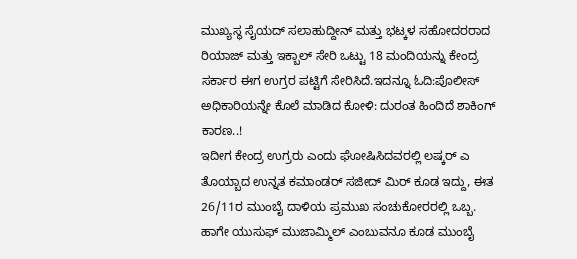ಮುಖ್ಯಸ್ಥ ಸೈಯದ್ ಸಲಾಹುದ್ದೀನ್ ಮತ್ತು ಭಟ್ಕಳ ಸಹೋದರರಾದ ರಿಯಾಜ್ ಮತ್ತು ಇಕ್ಬಾಲ್ ಸೇರಿ ಒಟ್ಟು 18 ಮಂದಿಯನ್ನು ಕೇಂದ್ರ ಸರ್ಕಾರ ಈಗ ಉಗ್ರರ ಪಟ್ಟಿಗೆ ಸೇರಿಸಿದೆ.ಇದನ್ನೂ ಓದಿ:ಪೊಲೀಸ್ ಅಧಿಕಾರಿಯನ್ನೇ ಕೊಲೆ ಮಾಡಿದ ಕೋಳಿ: ದುರಂತ ಹಿಂದಿದೆ ಶಾಕಿಂಗ್ ಕಾರಣ..!
ಇದೀಗ ಕೇಂದ್ರ ಉಗ್ರರು ಎಂದು ಘೋಷಿಸಿದವರಲ್ಲಿ ಲಷ್ಕರ್ ಎ ತೊಯ್ಬಾದ ಉನ್ನತ ಕಮಾಂಡರ್ ಸಜೀದ್ ಮಿರ್ ಕೂಡ ಇದ್ದು, ಈತ 26/11ರ ಮುಂಬೈ ದಾಳಿಯ ಪ್ರಮುಖ ಸಂಚುಕೋರರಲ್ಲಿ ಒಬ್ಬ. ಹಾಗೇ ಯುಸುಫ್ ಮುಜಾಮ್ಮಿಲ್ ಎಂಬುವನೂ ಕೂಡ ಮುಂಬೈ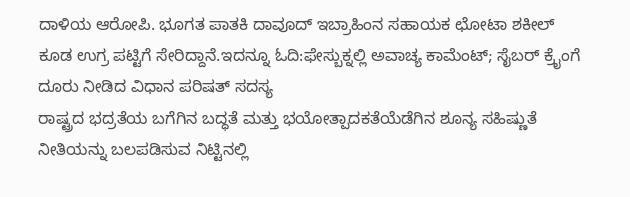ದಾಳಿಯ ಆರೋಪಿ. ಭೂಗತ ಪಾತಕಿ ದಾವೂದ್ ಇಬ್ರಾಹಿಂನ ಸಹಾಯಕ ಛೋಟಾ ಶಕೀಲ್ ಕೂಡ ಉಗ್ರ ಪಟ್ಟಿಗೆ ಸೇರಿದ್ದಾನೆ.ಇದನ್ನೂ ಓದಿ:ಫೇಸ್ಬುಕ್ನಲ್ಲಿ ಅವಾಚ್ಯ ಕಾಮೆಂಟ್; ಸೈಬರ್ ಕ್ರೈಂಗೆ ದೂರು ನೀಡಿದ ವಿಧಾನ ಪರಿಷತ್ ಸದಸ್ಯ
ರಾಷ್ಟ್ರದ ಭದ್ರತೆಯ ಬಗೆಗಿನ ಬದ್ಧತೆ ಮತ್ತು ಭಯೋತ್ಪಾದಕತೆಯೆಡೆಗಿನ ಶೂನ್ಯ ಸಹಿಷ್ಣುತೆ ನೀತಿಯನ್ನು ಬಲಪಡಿಸುವ ನಿಟ್ಟಿನಲ್ಲಿ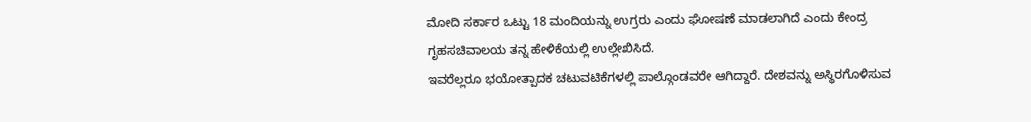ಮೋದಿ ಸರ್ಕಾರ ಒಟ್ಟು 18 ಮಂದಿಯನ್ನು ಉಗ್ರರು ಎಂದು ಘೋಷಣೆ ಮಾಡಲಾಗಿದೆ ಎಂದು ಕೇಂದ್ರ ಗೃಹಸಚಿವಾಲಯ ತನ್ನ ಹೇಳಿಕೆಯಲ್ಲಿ ಉಲ್ಲೇಖಿಸಿದೆ.
ಇವರೆಲ್ಲರೂ ಭಯೋತ್ಪಾದಕ ಚಟುವಟಿಕೆಗಳಲ್ಲಿ ಪಾಲ್ಗೊಂಡವರೇ ಆಗಿದ್ದಾರೆ. ದೇಶವನ್ನು ಅಸ್ಥಿರಗೊಳಿಸುವ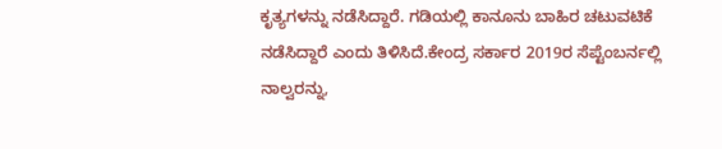ಕೃತ್ಯಗಳನ್ನು ನಡೆಸಿದ್ದಾರೆ. ಗಡಿಯಲ್ಲಿ ಕಾನೂನು ಬಾಹಿರ ಚಟುವಟಿಕೆ ನಡೆಸಿದ್ದಾರೆ ಎಂದು ತಿಳಿಸಿದೆ.ಕೇಂದ್ರ ಸರ್ಕಾರ 2019ರ ಸೆಪ್ಟೆಂಬರ್ನಲ್ಲಿ ನಾಲ್ವರನ್ನು,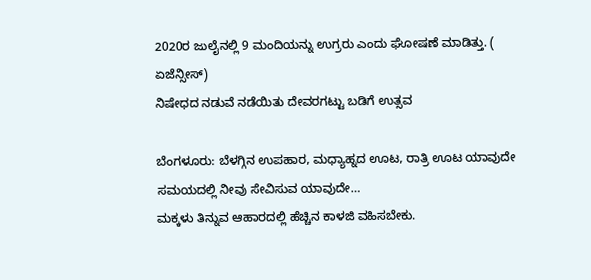2020ರ ಜುಲೈನಲ್ಲಿ 9 ಮಂದಿಯನ್ನು ಉಗ್ರರು ಎಂದು ಘೋಷಣೆ ಮಾಡಿತ್ತು. ( ಏಜೆನ್ಸೀಸ್)
ನಿಷೇಧದ ನಡುವೆ ನಡೆಯಿತು ದೇವರಗಟ್ಟು ಬಡಿಗೆ ಉತ್ಸವ

ಬೆಂಗಳೂರು: ಬೆಳಗ್ಗಿನ ಉಪಹಾರ, ಮಧ್ಯಾಹ್ನದ ಊಟ, ರಾತ್ರಿ ಊಟ ಯಾವುದೇ ಸಮಯದಲ್ಲಿ ನೀವು ಸೇವಿಸುವ ಯಾವುದೇ…
ಮಕ್ಕಳು ತಿನ್ನುವ ಆಹಾರದಲ್ಲಿ ಹೆಚ್ಚಿನ ಕಾಳಜಿ ವಹಿಸಬೇಕು.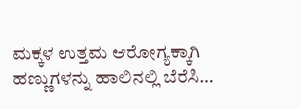ಮಕ್ಕಳ ಉತ್ತಮ ಆರೋಗ್ಯಕ್ಕಾಗಿ ಹಣ್ಣುಗಳನ್ನು ಹಾಲಿನಲ್ಲಿ ಬೆರೆಸಿ…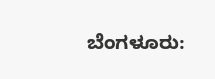ಬೆಂಗಳೂರು: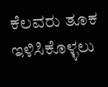ಕೆಲವರು ತೂಕ ಇಳಿಸಿಕೊಳ್ಳಲು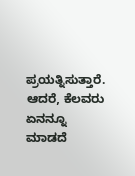ಪ್ರಯತ್ನಿಸುತ್ತಾರೆ. ಆದರೆ, ಕೆಲವರು ಏನನ್ನೂ ಮಾಡದೆ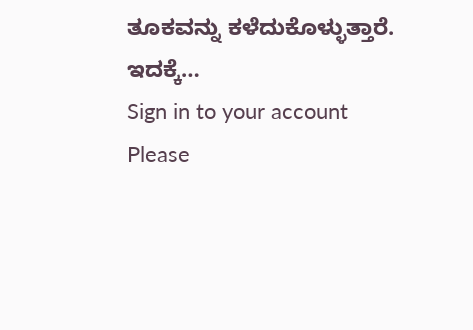ತೂಕವನ್ನು ಕಳೆದುಕೊಳ್ಳುತ್ತಾರೆ. ಇದಕ್ಕೆ…
Sign in to your account
Please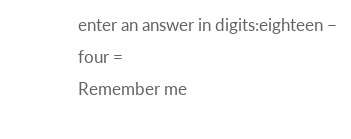enter an answer in digits:eighteen − four =
Remember me